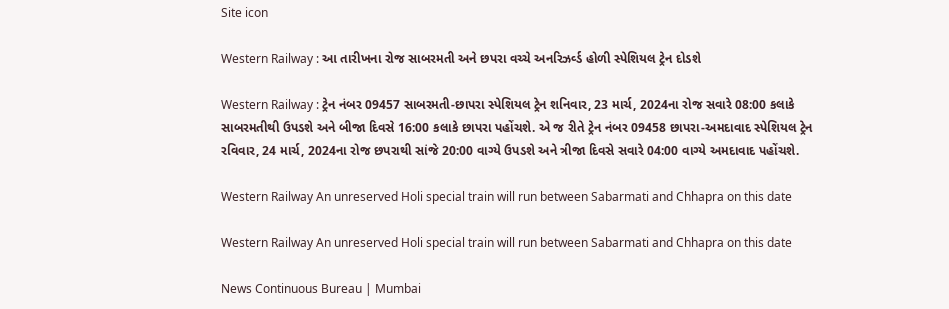Site icon

Western Railway : આ તારીખના રોજ સાબરમતી અને છપરા વચ્ચે અનરિઝર્વ્ડ હોળી સ્પેશિયલ ટ્રેન દોડશે

Western Railway : ટ્રેન નંબર 09457 સાબરમતી-છાપરા સ્પેશિયલ ટ્રેન શનિવાર, 23 માર્ચ, 2024ના રોજ સવારે 08:00 કલાકે સાબરમતીથી ઉપડશે અને બીજા દિવસે 16:00 કલાકે છાપરા પહોંચશે. એ જ રીતે ટ્રેન નંબર 09458 છાપરા-અમદાવાદ સ્પેશિયલ ટ્રેન રવિવાર, 24 માર્ચ, 2024ના રોજ છપરાથી સાંજે 20:00 વાગ્યે ઉપડશે અને ત્રીજા દિવસે સવારે 04:00 વાગ્યે અમદાવાદ પહોંચશે.

Western Railway An unreserved Holi special train will run between Sabarmati and Chhapra on this date

Western Railway An unreserved Holi special train will run between Sabarmati and Chhapra on this date

News Continuous Bureau | Mumbai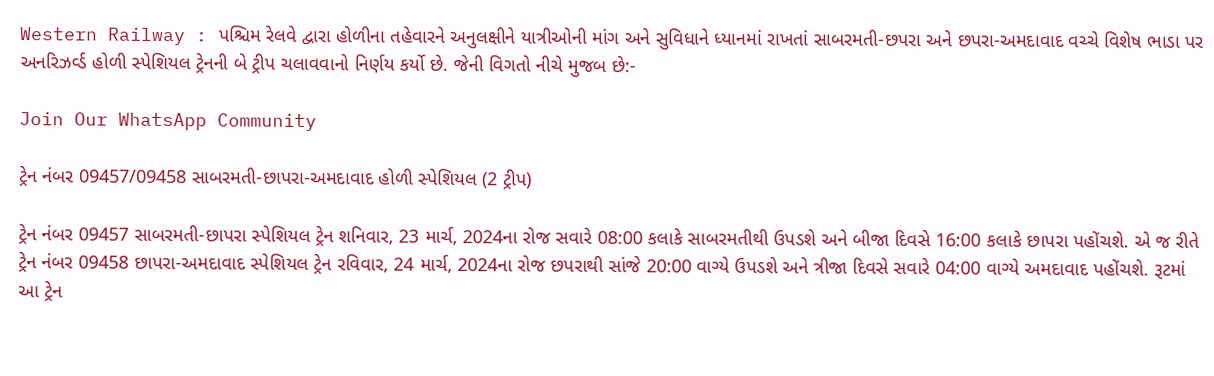Western Railway : પશ્ચિમ રેલવે દ્વારા હોળીના તહેવારને અનુલક્ષીને યાત્રીઓની માંગ અને સુવિધાને ધ્યાનમાં રાખતાં સાબરમતી-છપરા અને છપરા-અમદાવાદ વચ્ચે વિશેષ ભાડા પર અનરિઝર્વ્ડ હોળી સ્પેશિયલ ટ્રેનની બે ટ્રીપ ચલાવવાનો નિર્ણય કર્યો છે. જેની વિગતો નીચે મુજબ છે:-

Join Our WhatsApp Community

ટ્રેન નંબર 09457/09458 સાબરમતી-છાપરા-અમદાવાદ હોળી સ્પેશિયલ (2 ટ્રીપ)

ટ્રેન નંબર 09457 સાબરમતી-છાપરા સ્પેશિયલ ટ્રેન શનિવાર, 23 માર્ચ, 2024ના રોજ સવારે 08:00 કલાકે સાબરમતીથી ઉપડશે અને બીજા દિવસે 16:00 કલાકે છાપરા પહોંચશે. એ જ રીતે ટ્રેન નંબર 09458 છાપરા-અમદાવાદ સ્પેશિયલ ટ્રેન રવિવાર, 24 માર્ચ, 2024ના રોજ છપરાથી સાંજે 20:00 વાગ્યે ઉપડશે અને ત્રીજા દિવસે સવારે 04:00 વાગ્યે અમદાવાદ પહોંચશે. રૂટમાં આ ટ્રેન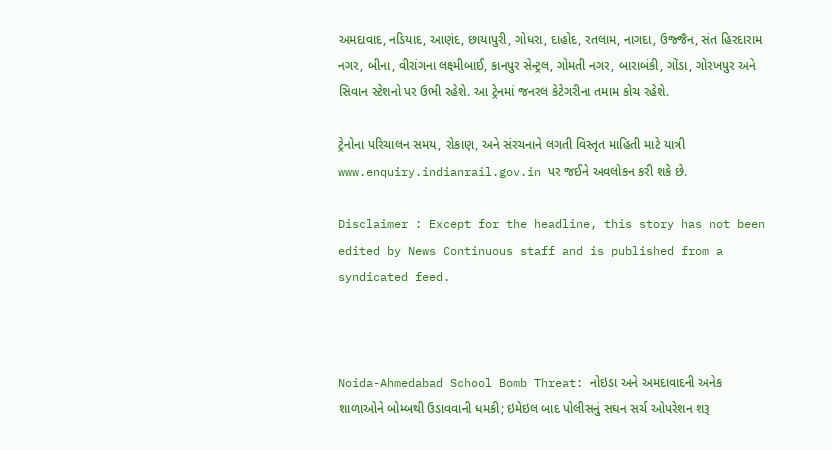અમદાવાદ, નડિયાદ, આણંદ, છાયાપુરી, ગોધરા, દાહોદ, રતલામ, નાગદા, ઉજ્જૈન, સંત હિરદારામ નગર, બીના, વીરાંગના લક્ષ્મીબાઈ, કાનપુર સેન્ટ્રલ, ગોમતી નગર, બારાબંકી, ગોંડા, ગોરખપુર અને સિવાન સ્ટેશનો પર ઉભી રહેશે. આ ટ્રેનમાં જનરલ કેટેગરીના તમામ કોચ રહેશે.

ટ્રેનોના પરિચાલન સમય, રોકાણ, અને સંરચનાને લગતી વિસ્તૃત માહિતી માટે યાત્રી www.enquiry.indianrail.gov.in પર જઈને અવલોકન કરી શકે છે.

Disclaimer : Except for the headline, this story has not been edited by News Continuous staff and is published from a syndicated feed.



Noida-Ahmedabad School Bomb Threat: નોઇડા અને અમદાવાદની અનેક શાળાઓને બોમ્બથી ઉડાવવાની ધમકી; ઇમેઇલ બાદ પોલીસનું સઘન સર્ચ ઓપરેશન શરૂ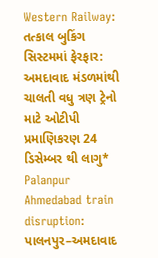Western Railway: તત્કાલ બુકિંગ સિસ્ટમમાં ફેરફાર: અમદાવાદ મંડળમાંથી ચાલતી વધુ ત્રણ ટ્રેનો માટે ઓટીપી પ્રમાણિકરણ 24 ડિસેમ્બર થી લાગુ*
Palanpur Ahmedabad train disruption: પાલનપુર–અમદાવાદ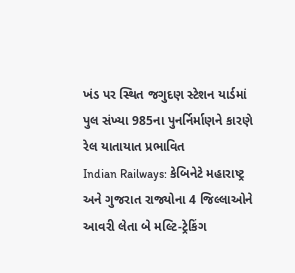ખંડ પર સ્થિત જગુદણ સ્ટેશન યાર્ડમાં પુલ સંખ્યા 985ના પુનર્નિર્માણને કારણે રેલ યાતાયાત પ્રભાવિત
Indian Railways: કેબિનેટે મહારાષ્ટ્ર અને ગુજરાત રાજ્યોના 4 જિલ્લાઓને આવરી લેતા બે મલ્ટિ-ટ્રેકિંગ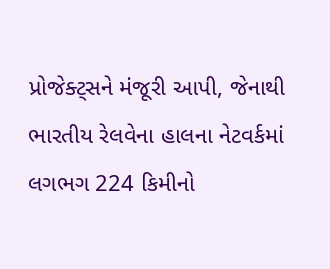પ્રોજેક્ટ્સને મંજૂરી આપી, જેનાથી ભારતીય રેલવેના હાલના નેટવર્કમાં લગભગ 224 કિમીનો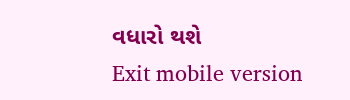વધારો થશે
Exit mobile version